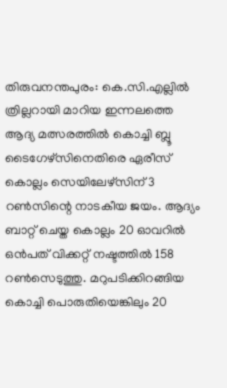തിരുവനന്തപുരം: കെ.സി.എല്ലിൽ ത്രില്ലറായി മാറിയ ഇന്നലത്തെ ആദ്യ മത്സരത്തിൽ കൊച്ചി ബ്ലൂ ടൈഗേഴ്സിനെതിരെ ഏരീസ് കൊല്ലം സെയിലേഴ്സിന് 3 റൺസിന്റെ നാടകീയ ജയം. ആദ്യം ബാറ്റ് ചെയ്ത കൊല്ലം 20 ഓവറിൽ ഒൻപത് വിക്കറ്റ് നഷ്ടത്തിൽ 158 റൺസെടുത്തു. മറുപടിക്കിറങ്ങിയ കൊച്ചി പൊരുതിയെങ്കിലും 20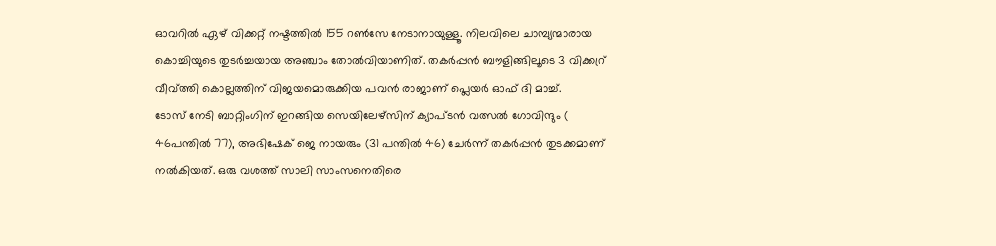ഓവറിൽ ഏഴ് വിക്കറ്റ് നഷ്ടത്തിൽ 155 റൺസേ നേടാനായുള്ളൂ. നിലവിലെ ചാമ്പ്യന്മാരായ കൊച്ചിയുടെ തുടർച്ചയായ അഞ്ചാം തോൽവിയാണിത്. തകർപ്പൻ ബൗളിങ്ങിലൂടെ 3 വിക്കറ്ര് വീവ്ത്തി കൊല്ലത്തിന് വിജയമൊരുക്കിയ പവൻ രാജാണ് പ്ലെയർ ഓഫ് ദി മാച്ച്.
ടോസ് നേടി ബാറ്റിംഗിന് ഇറങ്ങിയ സെയിലേഴ്സിന് ക്യാപ്ടൻ വത്സൽ ഗോവിന്ദും ( 46പന്തിൽ 77), അഭിഷേക് ജെ നായരും (31 പന്തിൽ 46) ചേർന്ന് തകർപ്പൻ തുടക്കമാണ് നൽകിയത്. ഒരു വശത്ത് സാലി സാംസനെതിരെ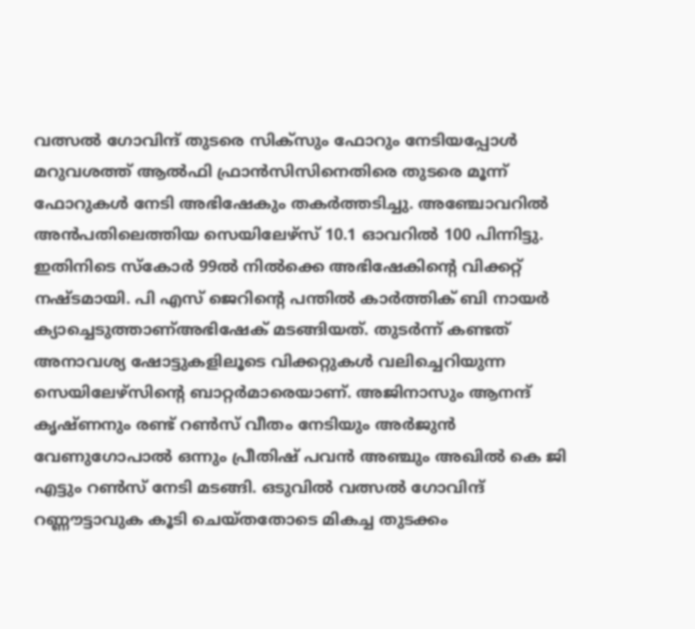വത്സൽ ഗോവിന്ദ് തുടരെ സിക്സും ഫോറും നേടിയപ്പോൾ മറുവശത്ത് ആൽഫി ഫ്രാൻസിസിനെതിരെ തുടരെ മൂന്ന് ഫോറുകൾ നേടി അഭിഷേകും തകർത്തടിച്ചു. അഞ്ചോവറിൽ അൻപതിലെത്തിയ സെയിലേഴ്സ് 10.1 ഓവറിൽ 100 പിന്നിട്ടു.
ഇതിനിടെ സ്കോർ 99ൽ നിൽക്കെ അഭിഷേകിന്റെ വിക്കറ്റ് നഷ്ടമായി. പി എസ് ജെറിന്റെ പന്തിൽ കാർത്തിക് ബി നായർ ക്യാച്ചെടുത്താണ്അഭിഷേക് മടങ്ങിയത്. തുടർന്ന് കണ്ടത് അനാവശ്യ ഷോട്ടുകളിലൂടെ വിക്കറ്റുകൾ വലിച്ചെറിയുന്ന സെയിലേഴ്സിന്റെ ബാറ്റർമാരെയാണ്. അജിനാസും ആനന്ദ് കൃഷ്ണനും രണ്ട് റൺസ് വീതം നേടിയും അർജുൻ വേണുഗോപാൽ ഒന്നും പ്രീതിഷ് പവൻ അഞ്ചും അഖിൽ കെ ജി എട്ടും റൺസ് നേടി മടങ്ങി. ഒടുവിൽ വത്സൽ ഗോവിന്ദ് റണ്ണൗട്ടാവുക കൂടി ചെയ്തതോടെ മികച്ച തുടക്കം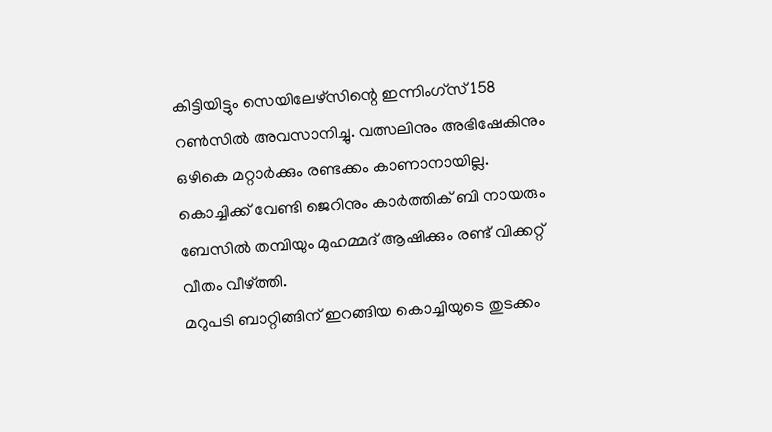കിട്ടിയിട്ടും സെയിലേഴ്സിന്റെ ഇന്നിംഗ്സ് 158 റൺസിൽ അവസാനിച്ചു. വത്സലിനും അഭിഷേകിനും ഒഴികെ മറ്റാർക്കും രണ്ടക്കം കാണാനായില്ല. കൊച്ചിക്ക് വേണ്ടി ജെറിനും കാർത്തിക് ബി നായരും ബേസിൽ തമ്പിയും മുഹമ്മദ് ആഷിക്കും രണ്ട് വിക്കറ്റ് വീതം വീഴ്ത്തി.
മറുപടി ബാറ്റിങ്ങിന് ഇറങ്ങിയ കൊച്ചിയുടെ തുടക്കം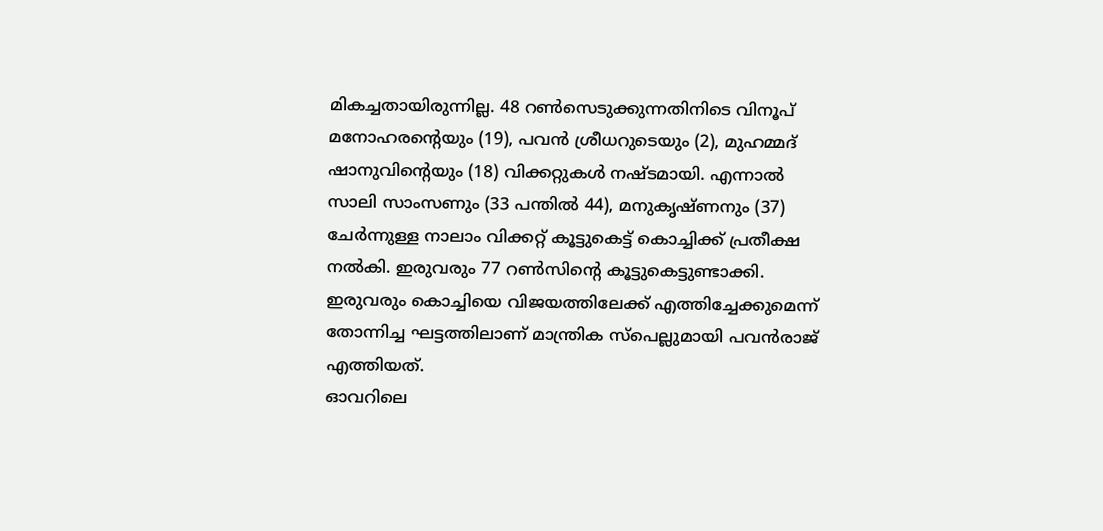മികച്ചതായിരുന്നില്ല. 48 റൺസെടുക്കുന്നതിനിടെ വിനൂപ് മനോഹരന്റെയും (19), പവൻ ശ്രീധറുടെയും (2), മുഹമ്മദ് ഷാനുവിന്റെയും (18) വിക്കറ്റുകൾ നഷ്ടമായി. എന്നാൽ സാലി സാംസണും (33 പന്തിൽ 44), മനുകൃഷ്ണനും (37) ചേർന്നുള്ള നാലാം വിക്കറ്റ് കൂട്ടുകെട്ട് കൊച്ചിക്ക് പ്രതീക്ഷ നൽകി. ഇരുവരും 77 റൺസിന്റെ കൂട്ടുകെട്ടുണ്ടാക്കി. ഇരുവരും കൊച്ചിയെ വിജയത്തിലേക്ക് എത്തിച്ചേക്കുമെന്ന് തോന്നിച്ച ഘട്ടത്തിലാണ് മാന്ത്രിക സ്പെല്ലുമായി പവൻരാജ് എത്തിയത്.
ഓവറിലെ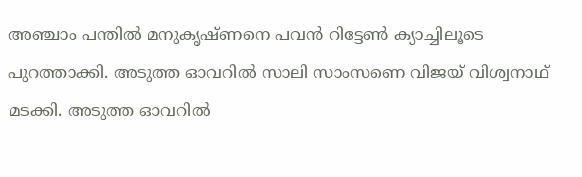അഞ്ചാം പന്തിൽ മനുകൃഷ്ണനെ പവൻ റിട്ടേൺ ക്യാച്ചിലൂടെ പുറത്താക്കി. അടുത്ത ഓവറിൽ സാലി സാംസണെ വിജയ് വിശ്വനാഥ് മടക്കി. അടുത്ത ഓവറിൽ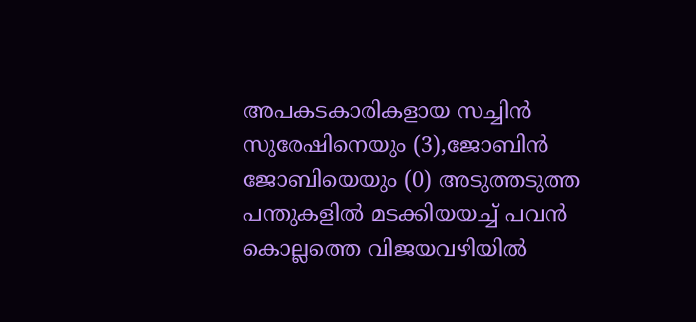അപകടകാരികളായ സച്ചിൻ സുരേഷിനെയും (3),ജോബിൻ ജോബിയെയും (0) അടുത്തടുത്ത പന്തുകളിൽ മടക്കിയയച്ച് പവൻ കൊല്ലത്തെ വിജയവഴിയിൽ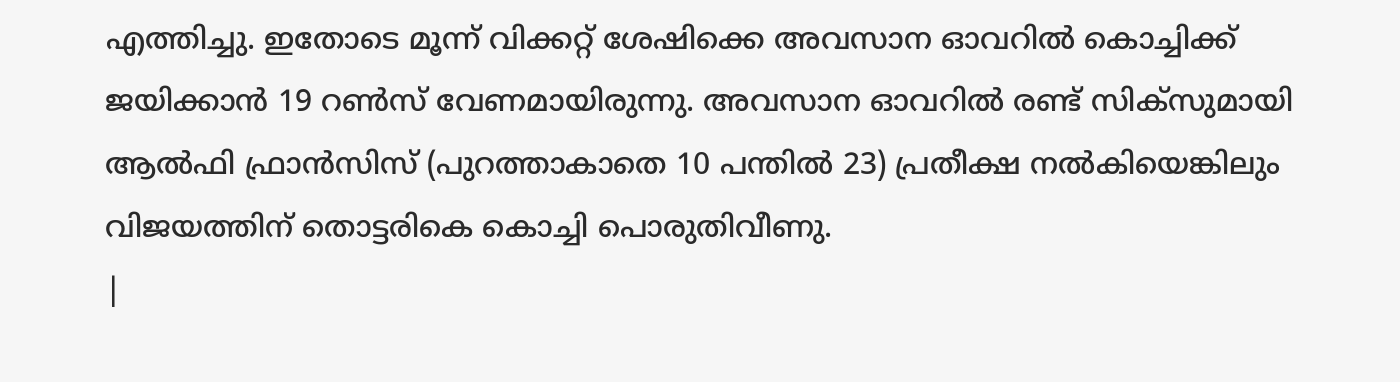എത്തിച്ചു. ഇതോടെ മൂന്ന് വിക്കറ്റ് ശേഷിക്കെ അവസാന ഓവറിൽ കൊച്ചിക്ക് ജയിക്കാൻ 19 റൺസ് വേണമായിരുന്നു. അവസാന ഓവറിൽ രണ്ട് സിക്സുമായി ആൽഫി ഫ്രാൻസിസ് (പുറത്താകാതെ 10 പന്തിൽ 23) പ്രതീക്ഷ നൽകിയെങ്കിലും വിജയത്തിന് തൊട്ടരികെ കൊച്ചി പൊരുതിവീണു.
|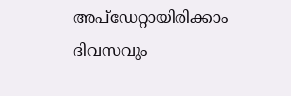അപ്ഡേറ്റായിരിക്കാം ദിവസവും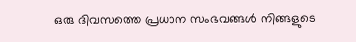ഒരു ദിവസത്തെ പ്രധാന സംഭവങ്ങൾ നിങ്ങളുടെ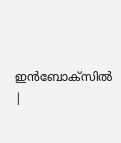ഇൻബോക്സിൽ |